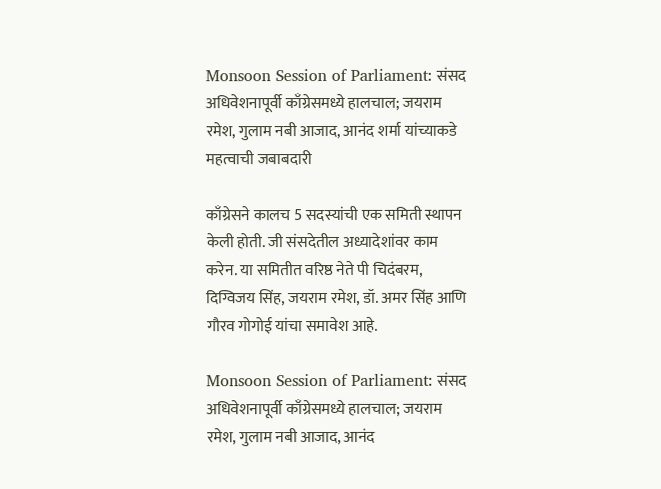Monsoon Session of Parliament: संसद अधिवेशनापूर्वी काँग्रेसमध्ये हालचाल; जयराम रमेश, गुलाम नबी आजाद, आनंद शर्मा यांच्याकडे महत्वाची जबाबदारी

काँग्रेसने कालच 5 सदस्यांची एक समिती स्थापन केली होती. जी संसदेतील अध्यादेशांवर काम करेन. या समितीत वरिष्ठ नेते पी चिदंबरम, दिग्विजय सिंह, जयराम रमेश, डॉ. अमर सिंह आणि गौरव गोगोई यांचा समावेश आहे.

Monsoon Session of Parliament: संसद अधिवेशनापूर्वी काँग्रेसमध्ये हालचाल; जयराम रमेश, गुलाम नबी आजाद, आनंद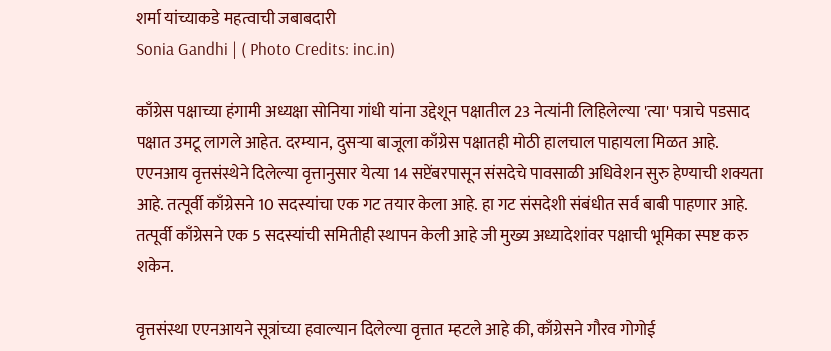शर्मा यांच्याकडे महत्वाची जबाबदारी
Sonia Gandhi | ( Photo Credits: inc.in)

काँग्रेस पक्षाच्या हंगामी अध्यक्षा सोनिया गांधी यांना उद्देशून पक्षातील 23 नेत्यांनी लिहिलेल्या 'त्या' पत्राचे पडसाद पक्षात उमटू लागले आहेत. दरम्यान, दुसऱ्या बाजूला काँग्रेस पक्षातही मोठी हालचाल पाहायला मिळत आहे. एएनआय वृत्तसंस्थेने दिलेल्या वृत्तानुसार येत्या 14 सप्टेंबरपासून संसदेचे पावसाळी अधिवेशन सुरु हेण्याची शक्यता आहे. तत्पूर्वी काँग्रेसने 10 सदस्यांचा एक गट तयार केला आहे. हा गट संसदेशी संबंधीत सर्व बाबी पाहणार आहे. तत्पूर्वी काँग्रेसने एक 5 सदस्यांची समितीही स्थापन केली आहे जी मुख्य अध्यादेशांवर पक्षाची भूमिका स्पष्ट करु शकेन.

वृत्तसंस्था एएनआयने सूत्रांच्या हवाल्यान दिलेल्या वृत्तात म्हटले आहे की, काँग्रेसने गौरव गोगोई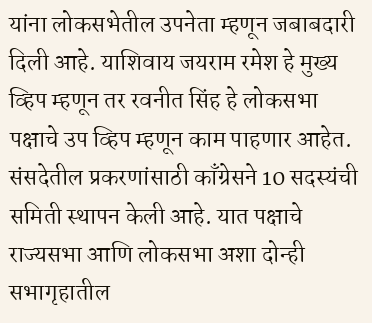यांना लोकसभेतील उपनेता म्हणून जबाबदारी दिली आहे. याशिवाय जयराम रमेश हे मुख्य व्हिप म्हणून तर रवनीत सिंह हे लोकसभा पक्षाचे उप व्हिप म्हणून काम पाहणार आहेत. संसदेतील प्रकरणांसाठी काँग्रेसने 10 सदस्यंची समिती स्थापन केली आहे. यात पक्षाचे राज्यसभा आणि लोकसभा अशा दोन्ही सभागृहातील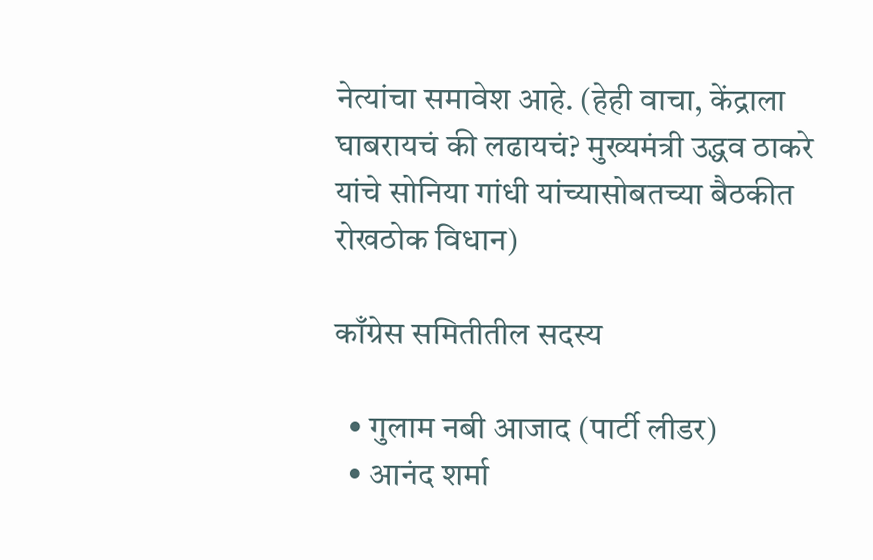नेत्यांचा समावेश आहे. (हेही वाचा, केंद्राला घाबरायचं की लढायचं? मुख्यमंत्री उद्धव ठाकरे यांचे सोनिया गांधी यांच्यासोबतच्या बैठकीत रोखठोक विधान)

काँग्रेस समितीतील सदस्य

  • गुलाम नबी आजाद (पार्टी लीडर)
  • आनंद शर्मा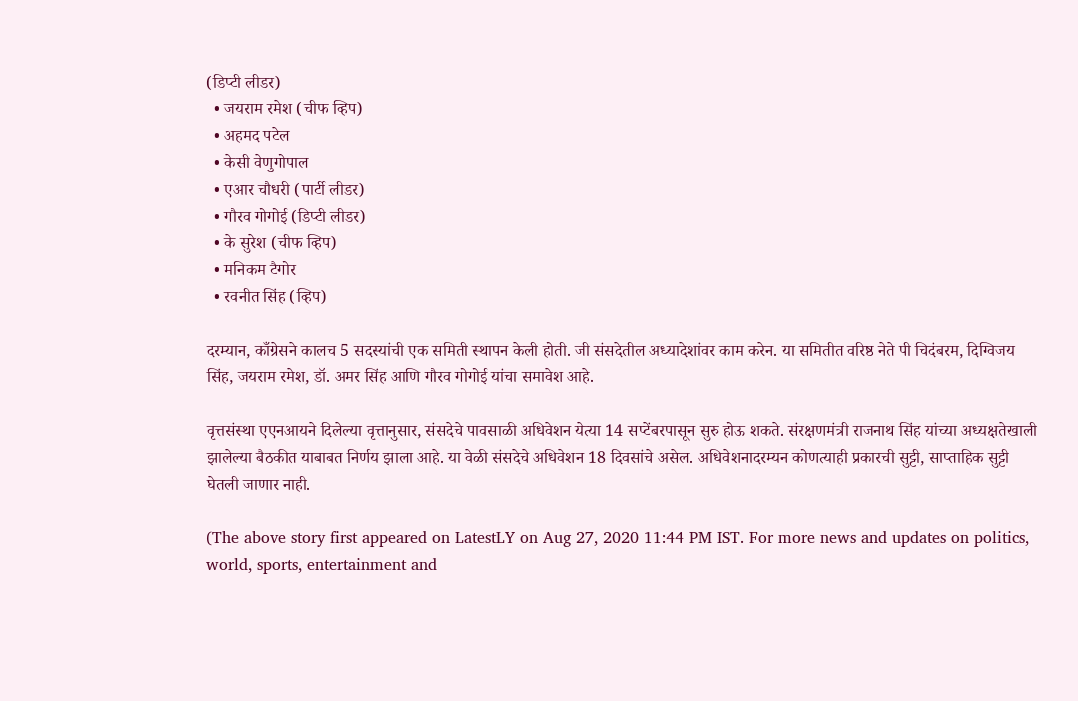(डिप्टी लीडर)
  • जयराम रमेश (चीफ व्हिप)
  • अहमद पटेल
  • केसी वेणुगोपाल
  • एआर चौधरी (पार्टी लीडर)
  • गौरव गोगोई (डिप्टी लीडर)
  • के सुरेश (चीफ व्हिप)
  • मनिकम टैगोर
  • रवनीत सिंह (व्हिप)

दरम्यान, काँग्रेसने कालच 5 सदस्यांची एक समिती स्थापन केली होती. जी संसदेतील अध्यादेशांवर काम करेन. या समितीत वरिष्ठ नेते पी चिदंबरम, दिग्विजय सिंह, जयराम रमेश, डॉ. अमर सिंह आणि गौरव गोगोई यांचा समावेश आहे.

वृत्तसंस्था एएनआयने दिलेल्या वृत्तानुसार, संसदेचे पावसाळी अधिवेशन येत्या 14 सप्टेंबरपासून सुरु होऊ शकते. संरक्षणमंत्री राजनाथ सिंह यांच्या अध्यक्षतेखाली झालेल्या बैठकीत याबाबत निर्णय झाला आहे. या वेळी संसदेचे अधिवेशन 18 दिवसांचे असेल. अधिवेशनादरम्यन कोणत्याही प्रकारची सुट्टी, साप्ताहिक सुट्टी घेतली जाणार नाही.

(The above story first appeared on LatestLY on Aug 27, 2020 11:44 PM IST. For more news and updates on politics, world, sports, entertainment and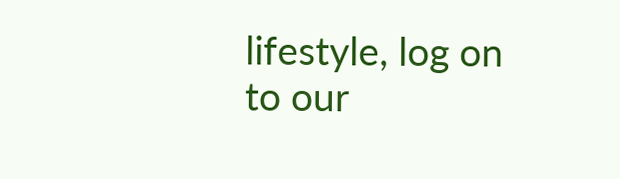lifestyle, log on to our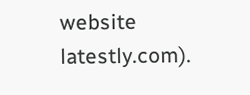website latestly.com).